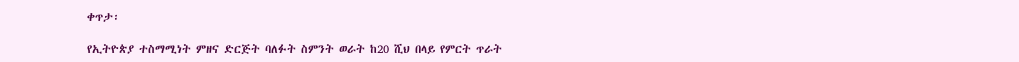ቀጥታ፡

የኢትዮጵያ ተስማሚነት ምዘና ድርጅት ባለፉት ስምንት ወራት ከ20 ሺህ በላይ የምርት ጥራት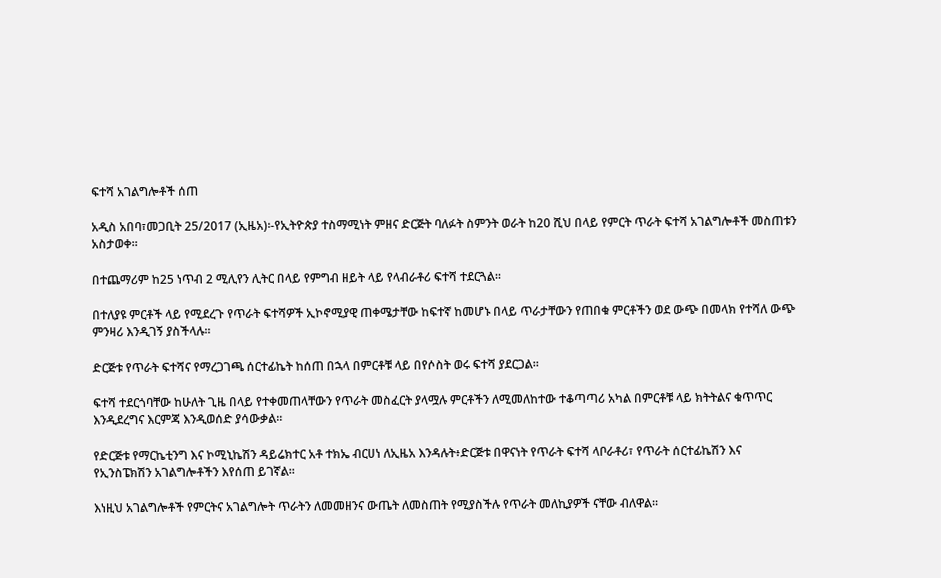ፍተሻ አገልግሎቶች ሰጠ

አዲስ አበባ፣መጋቢት 25/2017 (ኢዜአ)፡-የኢትዮጵያ ተስማሚነት ምዘና ድርጅት ባለፉት ስምንት ወራት ከ20 ሺህ በላይ የምርት ጥራት ፍተሻ አገልግሎቶች መስጠቱን አስታወቀ።

በተጨማሪም ከ25 ነጥብ 2 ሚሊየን ሊትር በላይ የምግብ ዘይት ላይ የላብራቶሪ ፍተሻ ተደርጓል፡፡

በተለያዩ ምርቶች ላይ የሚደረጉ የጥራት ፍተሻዎች ኢኮኖሚያዊ ጠቀሜታቸው ከፍተኛ ከመሆኑ በላይ ጥራታቸውን የጠበቁ ምርቶችን ወደ ውጭ በመላክ የተሻለ ውጭ ምንዛሪ እንዲገኝ ያስችላሉ።

ድርጅቱ የጥራት ፍተሻና የማረጋገጫ ሰርተፊኬት ከሰጠ በኋላ በምርቶቹ ላይ በየሶስት ወሩ ፍተሻ ያደርጋል።

ፍተሻ ተደርጎባቸው ከሁለት ጊዜ በላይ የተቀመጠላቸውን የጥራት መስፈርት ያላሟሉ ምርቶችን ለሚመለከተው ተቆጣጣሪ አካል በምርቶቹ ላይ ክትትልና ቁጥጥር እንዲደረግና እርምጃ እንዲወሰድ ያሳውቃል።

የድርጅቱ የማርኬቲንግ እና ኮሚኒኬሽን ዳይሬክተር አቶ ተክኤ ብርሀነ ለኢዜአ እንዳሉት፥ድርጅቱ በዋናነት የጥራት ፍተሻ ላቦራቶሪ፣ የጥራት ሰርተፊኬሽን እና የኢንስፔክሽን አገልግሎቶችን እየሰጠ ይገኛል።

እነዚህ አገልግሎቶች የምርትና አገልግሎት ጥራትን ለመመዘንና ውጤት ለመስጠት የሚያስችሉ የጥራት መለኪያዎች ናቸው ብለዋል።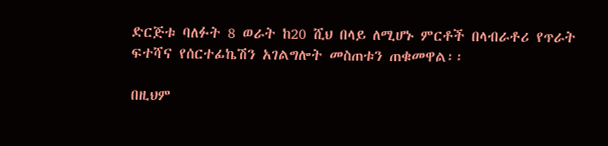ድርጅቱ ባለፉት 8 ወራት ከ20 ሺህ በላይ ለሚሆኑ ምርቶች በላብራቶሪ የጥራት ፍተሻና የሰርተፊኬሽን አገልግሎት መስጠቱን ጠቁመዋል፡፡

በዚህም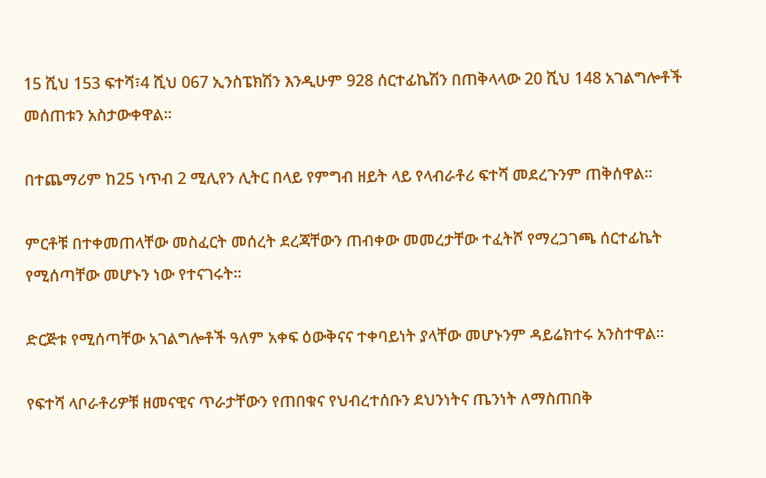15 ሺህ 153 ፍተሻ፣4 ሺህ 067 ኢንስፔክሽን እንዲሁም 928 ሰርተፊኬሽን በጠቅላላው 20 ሺህ 148 አገልግሎቶች መሰጠቱን አስታውቀዋል።

በተጨማሪም ከ25 ነጥብ 2 ሚሊየን ሊትር በላይ የምግብ ዘይት ላይ የላብራቶሪ ፍተሻ መደረጉንም ጠቅሰዋል።

ምርቶቹ በተቀመጠላቸው መስፈርት መሰረት ደረጃቸውን ጠብቀው መመረታቸው ተፈትሾ የማረጋገጫ ሰርተፊኬት የሚሰጣቸው መሆኑን ነው የተናገሩት።

ድርጅቱ የሚሰጣቸው አገልግሎቶች ዓለም አቀፍ ዕውቅናና ተቀባይነት ያላቸው መሆኑንም ዳይሬክተሩ አንስተዋል።

የፍተሻ ላቦራቶሪዎቹ ዘመናዊና ጥራታቸውን የጠበቁና የህብረተሰቡን ደህንነትና ጤንነት ለማስጠበቅ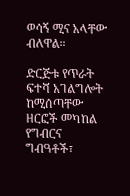ወሳኝ ሚና አላቸው ብለዋል።

ድርጅቱ የጥራት ፍተሻ አገልግሎት ከሚሰጣቸው ዘርፎች መካከል የግብርና ግብዓቶች፣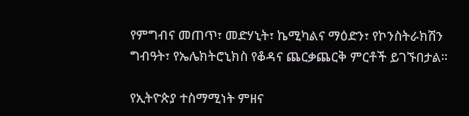የምግብና መጠጥ፣ መድሃኒት፣ ኬሚካልና ማዕድን፣ የኮንስትራክሽን ግብዓት፣ የኤሌክትሮኒክስ የቆዳና ጨርቃጨርቅ ምርቶች ይገኙበታል።

የኢትዮጵያ ተስማሚነት ምዘና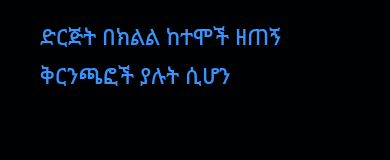ድርጅት በክልል ከተሞች ዘጠኝ ቅርንጫፎች ያሉት ሲሆን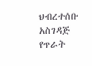ህብረተሰቡ አስገዳጅ የጥራት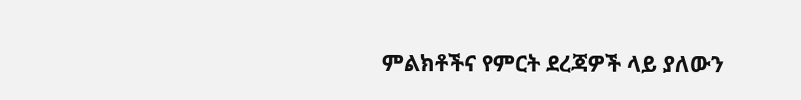ምልክቶችና የምርት ደረጃዎች ላይ ያለውን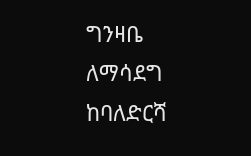ግንዛቤ ለማሳደግ ከባለድርሻ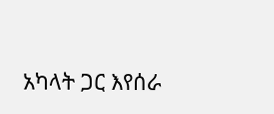አካላት ጋር እየሰራ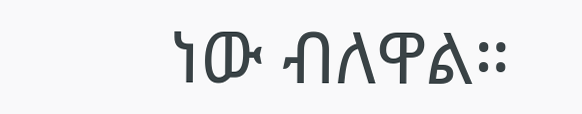ነው ብለዋል።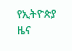የኢትዮጵያ ዜና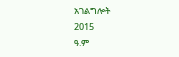አገልግሎት
2015
ዓ.ም